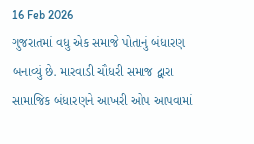16 Feb 2026
ગુજરાતમાં વધુ એક સમાજે પોતાનું બંધારણ બનાવ્યું છે. મારવાડી ચૌધરી સમાજ દ્વારા સામાજિક બંધારણને આખરી ઓપ આપવામાં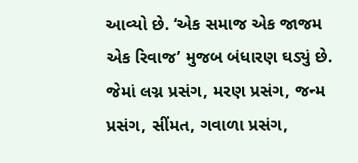આવ્યો છે. ‘એક સમાજ એક જાજમ એક રિવાજ’ મુજબ બંધારણ ઘડ્યું છે. જેમાં લગ્ન પ્રસંગ, મરણ પ્રસંગ, જન્મ પ્રસંગ, સીંમત, ગવાળા પ્રસંગ,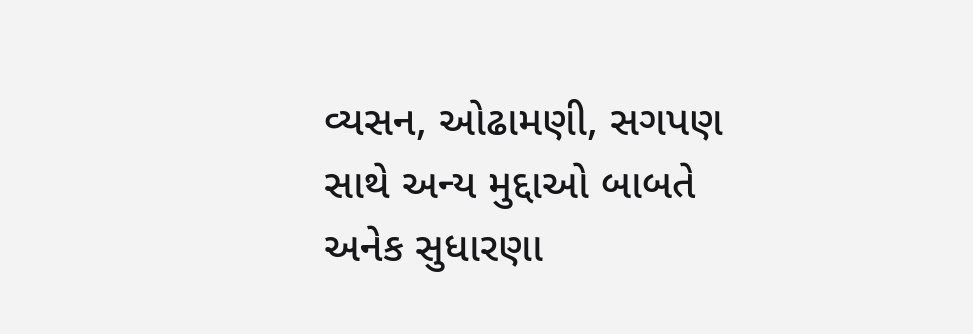વ્યસન, ઓઢામણી, સગપણ સાથે અન્ય મુદ્દાઓ બાબતે અનેક સુધારણા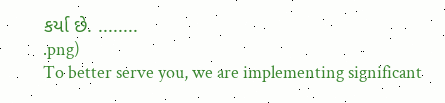કર્યા છે. ........
.png)
To better serve you, we are implementing significant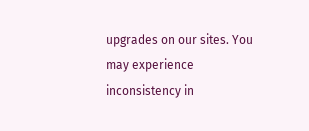upgrades on our sites. You may experience inconsistency in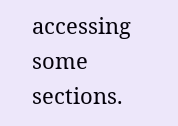accessing some sections.